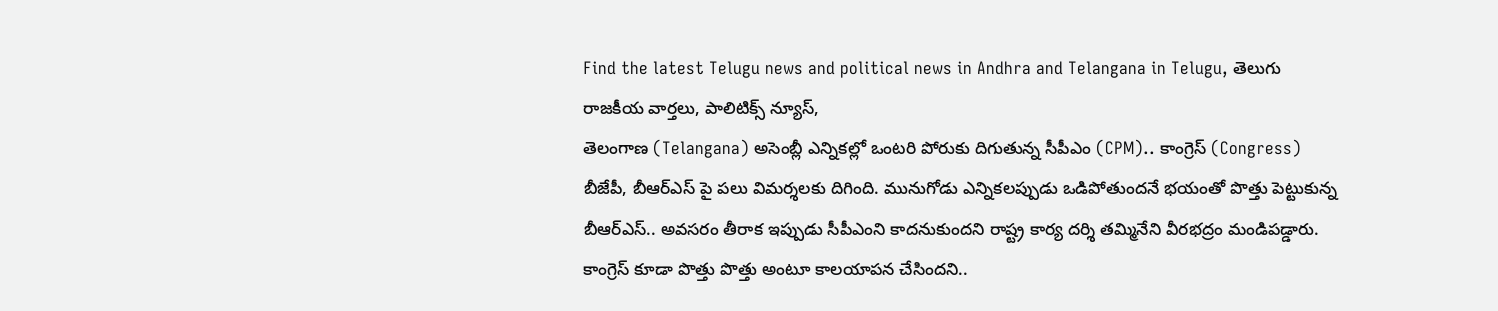Find the latest Telugu news and political news in Andhra and Telangana in Telugu, తెలుగు రాజకీయ వార్తలు, పాలిటిక్స్ న్యూస్,
తెలంగాణ (Telangana) అసెంబ్లీ ఎన్నికల్లో ఒంటరి పోరుకు దిగుతున్న సీపీఎం (CPM).. కాంగ్రెస్ (Congress) బీజేపీ, బీఆర్ఎస్ పై పలు విమర్శలకు దిగింది. మునుగోడు ఎన్నికలప్పుడు ఒడిపోతుందనే భయంతో పొత్తు పెట్టుకున్న బీఆర్ఎస్.. అవసరం తీరాక ఇప్పుడు సీపీఎంని కాదనుకుందని రాష్ట్ర కార్య దర్శి తమ్మినేని వీరభద్రం మండిపడ్డారు.
కాంగ్రెస్ కూడా పొత్తు పొత్తు అంటూ కాలయాపన చేసిందని..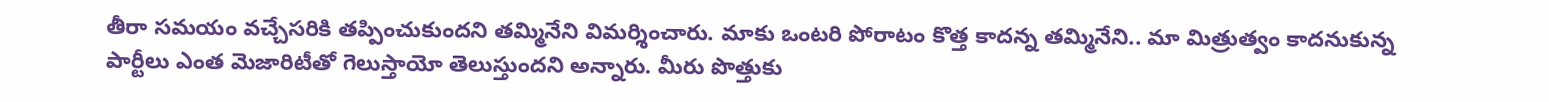తీరా సమయం వచ్చేసరికి తప్పించుకుందని తమ్మినేని విమర్శించారు. మాకు ఒంటరి పోరాటం కొత్త కాదన్న తమ్మినేని.. మా మిత్రుత్వం కాదనుకున్న పార్టీలు ఎంత మెజారిటీతో గెలుస్తాయో తెలుస్తుందని అన్నారు. మీరు పొత్తుకు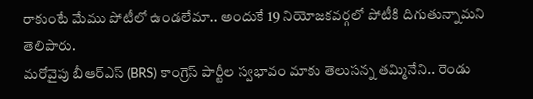రాకుంటే మేము పోటీలో ఉండలేమా.. అందుకే 19 నియోజకవర్గలో పోటీకి దిగుతున్నామని తెలిపారు.
మరోవైపు బీఆర్ఎస్ (BRS) కాంగ్రెస్ పార్టీల స్వభావం మాకు తెలుసన్న తమ్మినేని.. రెండు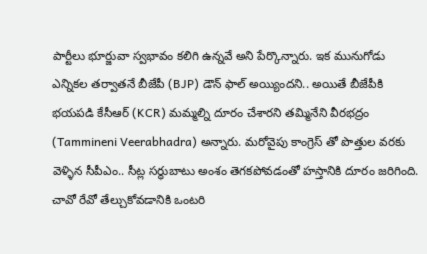పార్టీలు భూర్జువా స్వభావం కలిగి ఉన్నవే అని పేర్కొన్నారు. ఇక మునుగోడు ఎన్నికల తర్వాతనే బీజేపీ (BJP) డౌన్ ఫాల్ అయ్యిందని.. అయితే బీజేపీకి భయపడి కేసీఆర్ (KCR) మమ్మల్ని దూరం చేశారని తమ్మినేని వీరభద్రం (Tammineni Veerabhadra) అన్నారు. మరోవైపు కాంగ్రెస్ తో పొత్తుల వరకు వెళ్ళిన సీపీఎం.. సీట్ల సర్ధుబాటు అంశం తెగకపోవడంతో హస్తానికి దూరం జరిగింది. చావో రేవో తేల్చుకోవడానికి ఒంటరి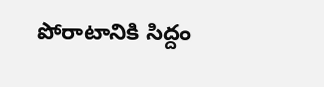పోరాటానికి సిద్దం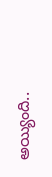అయ్యింది..